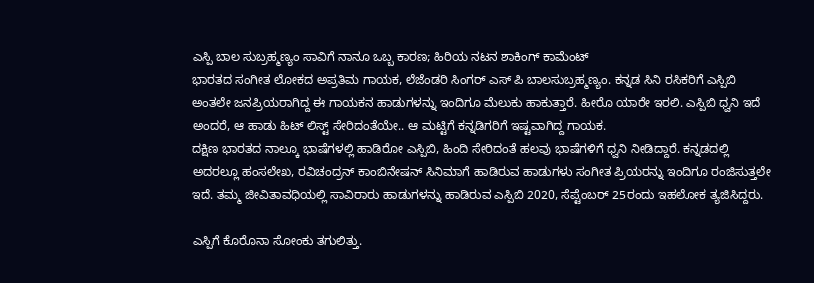ಎಸ್ಪಿ ಬಾಲ ಸುಬ್ರಹ್ಮಣ್ಯಂ ಸಾವಿಗೆ ನಾನೂ ಒಬ್ಬ ಕಾರಣ; ಹಿರಿಯ ನಟನ ಶಾಕಿಂಗ್ ಕಾಮೆಂಟ್
ಭಾರತದ ಸಂಗೀತ ಲೋಕದ ಅಪ್ರತಿಮ ಗಾಯಕ, ಲೆಜೆಂಡರಿ ಸಿಂಗರ್ ಎಸ್ ಪಿ ಬಾಲಸುಬ್ರಹ್ಮಣ್ಯಂ. ಕನ್ನಡ ಸಿನಿ ರಸಿಕರಿಗೆ ಎಸ್ಪಿಬಿ ಅಂತಲೇ ಜನಪ್ರಿಯರಾಗಿದ್ದ ಈ ಗಾಯಕನ ಹಾಡುಗಳನ್ನು ಇಂದಿಗೂ ಮೆಲುಕು ಹಾಕುತ್ತಾರೆ. ಹೀರೊ ಯಾರೇ ಇರಲಿ. ಎಸ್ಪಿಬಿ ಧ್ವನಿ ಇದೆ ಅಂದರೆ, ಆ ಹಾಡು ಹಿಟ್ ಲಿಸ್ಟ್ ಸೇರಿದಂತೆಯೇ.. ಆ ಮಟ್ಟಿಗೆ ಕನ್ನಡಿಗರಿಗೆ ಇಷ್ಟವಾಗಿದ್ದ ಗಾಯಕ.
ದಕ್ಷಿಣ ಭಾರತದ ನಾಲ್ಕೂ ಭಾಷೆಗಳಲ್ಲಿ ಹಾಡಿರೋ ಎಸ್ಪಿಬಿ, ಹಿಂದಿ ಸೇರಿದಂತೆ ಹಲವು ಭಾಷೆಗಳಿಗೆ ಧ್ವನಿ ನೀಡಿದ್ದಾರೆ. ಕನ್ನಡದಲ್ಲಿ ಅದರಲ್ಲೂ ಹಂಸಲೇಖ, ರವಿಚಂದ್ರನ್ ಕಾಂಬಿನೇಷನ್ ಸಿನಿಮಾಗೆ ಹಾಡಿರುವ ಹಾಡುಗಳು ಸಂಗೀತ ಪ್ರಿಯರನ್ನು ಇಂದಿಗೂ ರಂಜಿಸುತ್ತಲೇ ಇದೆ. ತಮ್ಮ ಜೀವಿತಾವಧಿಯಲ್ಲಿ ಸಾವಿರಾರು ಹಾಡುಗಳನ್ನು ಹಾಡಿರುವ ಎಸ್ಪಿಬಿ 2020, ಸೆಪ್ಟೆಂಬರ್ 25ರಂದು ಇಹಲೋಕ ತ್ಯಜಿಸಿದ್ದರು.

ಎಸ್ಪಿಗೆ ಕೊರೊನಾ ಸೋಂಕು ತಗುಲಿತ್ತು.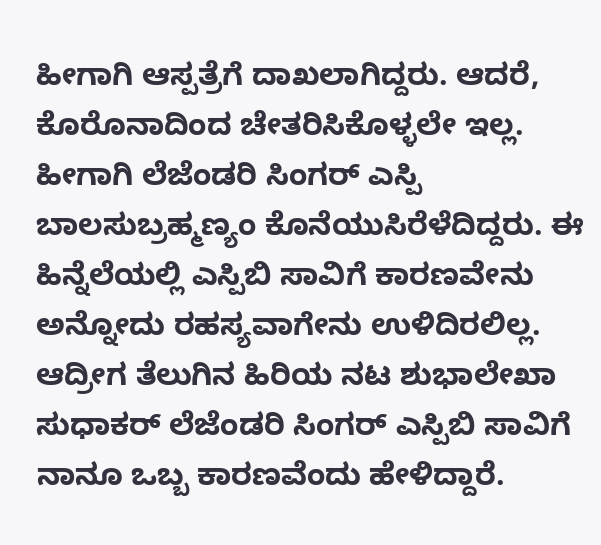ಹೀಗಾಗಿ ಆಸ್ಪತ್ರೆಗೆ ದಾಖಲಾಗಿದ್ದರು. ಆದರೆ, ಕೊರೊನಾದಿಂದ ಚೇತರಿಸಿಕೊಳ್ಳಲೇ ಇಲ್ಲ. ಹೀಗಾಗಿ ಲೆಜೆಂಡರಿ ಸಿಂಗರ್ ಎಸ್ಪಿ ಬಾಲಸುಬ್ರಹ್ಮಣ್ಯಂ ಕೊನೆಯುಸಿರೆಳೆದಿದ್ದರು. ಈ ಹಿನ್ನೆಲೆಯಲ್ಲಿ ಎಸ್ಪಿಬಿ ಸಾವಿಗೆ ಕಾರಣವೇನು ಅನ್ನೋದು ರಹಸ್ಯವಾಗೇನು ಉಳಿದಿರಲಿಲ್ಲ. ಆದ್ರೀಗ ತೆಲುಗಿನ ಹಿರಿಯ ನಟ ಶುಭಾಲೇಖಾ ಸುಧಾಕರ್ ಲೆಜೆಂಡರಿ ಸಿಂಗರ್ ಎಸ್ಪಿಬಿ ಸಾವಿಗೆ ನಾನೂ ಒಬ್ಬ ಕಾರಣವೆಂದು ಹೇಳಿದ್ದಾರೆ.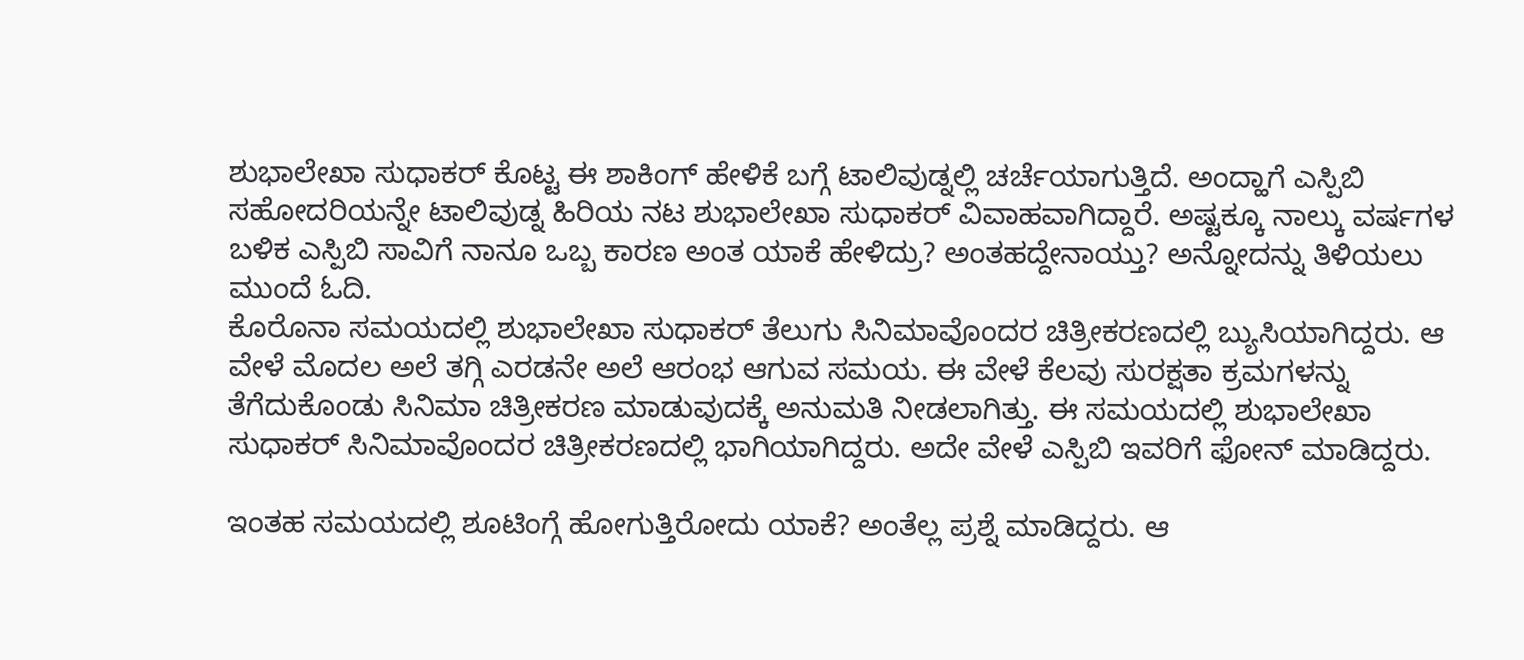ಶುಭಾಲೇಖಾ ಸುಧಾಕರ್ ಕೊಟ್ಟ ಈ ಶಾಕಿಂಗ್ ಹೇಳಿಕೆ ಬಗ್ಗೆ ಟಾಲಿವುಡ್ನಲ್ಲಿ ಚರ್ಚೆಯಾಗುತ್ತಿದೆ. ಅಂದ್ಹಾಗೆ ಎಸ್ಪಿಬಿ ಸಹೋದರಿಯನ್ನೇ ಟಾಲಿವುಡ್ನ ಹಿರಿಯ ನಟ ಶುಭಾಲೇಖಾ ಸುಧಾಕರ್ ವಿವಾಹವಾಗಿದ್ದಾರೆ. ಅಷ್ಟಕ್ಕೂ ನಾಲ್ಕು ವರ್ಷಗಳ ಬಳಿಕ ಎಸ್ಪಿಬಿ ಸಾವಿಗೆ ನಾನೂ ಒಬ್ಬ ಕಾರಣ ಅಂತ ಯಾಕೆ ಹೇಳಿದ್ರು? ಅಂತಹದ್ದೇನಾಯ್ತು? ಅನ್ನೋದನ್ನು ತಿಳಿಯಲು ಮುಂದೆ ಓದಿ.
ಕೊರೊನಾ ಸಮಯದಲ್ಲಿ ಶುಭಾಲೇಖಾ ಸುಧಾಕರ್ ತೆಲುಗು ಸಿನಿಮಾವೊಂದರ ಚಿತ್ರೀಕರಣದಲ್ಲಿ ಬ್ಯುಸಿಯಾಗಿದ್ದರು. ಆ ವೇಳೆ ಮೊದಲ ಅಲೆ ತಗ್ಗಿ ಎರಡನೇ ಅಲೆ ಆರಂಭ ಆಗುವ ಸಮಯ. ಈ ವೇಳೆ ಕೆಲವು ಸುರಕ್ಷತಾ ಕ್ರಮಗಳನ್ನು ತೆಗೆದುಕೊಂಡು ಸಿನಿಮಾ ಚಿತ್ರೀಕರಣ ಮಾಡುವುದಕ್ಕೆ ಅನುಮತಿ ನೀಡಲಾಗಿತ್ತು. ಈ ಸಮಯದಲ್ಲಿ ಶುಭಾಲೇಖಾ ಸುಧಾಕರ್ ಸಿನಿಮಾವೊಂದರ ಚಿತ್ರೀಕರಣದಲ್ಲಿ ಭಾಗಿಯಾಗಿದ್ದರು. ಅದೇ ವೇಳೆ ಎಸ್ಪಿಬಿ ಇವರಿಗೆ ಫೋನ್ ಮಾಡಿದ್ದರು.

ಇಂತಹ ಸಮಯದಲ್ಲಿ ಶೂಟಿಂಗ್ಗೆ ಹೋಗುತ್ತಿರೋದು ಯಾಕೆ? ಅಂತೆಲ್ಲ ಪ್ರಶ್ನೆ ಮಾಡಿದ್ದರು. ಆ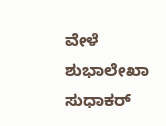ವೇಳೆ ಶುಭಾಲೇಖಾ ಸುಧಾಕರ್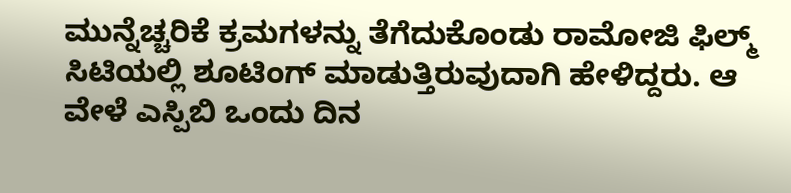ಮುನ್ನೆಚ್ಚರಿಕೆ ಕ್ರಮಗಳನ್ನು ತೆಗೆದುಕೊಂಡು ರಾಮೋಜಿ ಫಿಲ್ಮ್ ಸಿಟಿಯಲ್ಲಿ ಶೂಟಿಂಗ್ ಮಾಡುತ್ತಿರುವುದಾಗಿ ಹೇಳಿದ್ದರು. ಆ ವೇಳೆ ಎಸ್ಪಿಬಿ ಒಂದು ದಿನ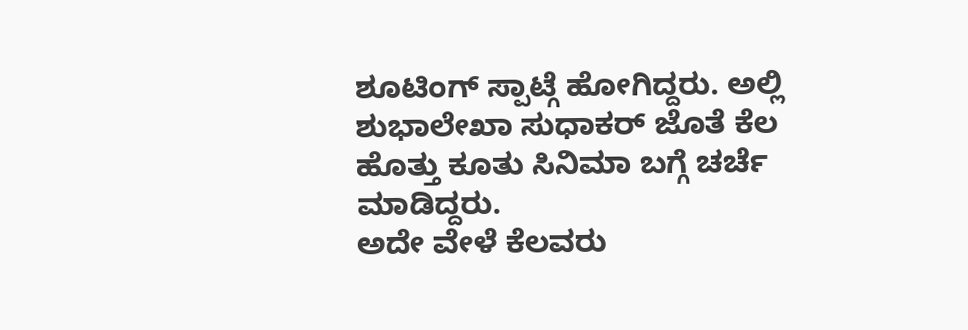ಶೂಟಿಂಗ್ ಸ್ಪಾಟ್ಗೆ ಹೋಗಿದ್ದರು. ಅಲ್ಲಿ ಶುಭಾಲೇಖಾ ಸುಧಾಕರ್ ಜೊತೆ ಕೆಲ ಹೊತ್ತು ಕೂತು ಸಿನಿಮಾ ಬಗ್ಗೆ ಚರ್ಚೆ ಮಾಡಿದ್ದರು.
ಅದೇ ವೇಳೆ ಕೆಲವರು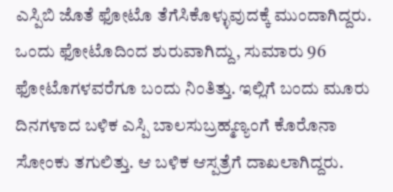ಎಸ್ಪಿಬಿ ಜೊತೆ ಫೋಟೊ ತೆಗೆಸಿಕೊಳ್ಳುವುದಕ್ಕೆ ಮುಂದಾಗಿದ್ದರು. ಒಂದು ಫೋಟೊದಿಂದ ಶುರುವಾಗಿದ್ದು, ಸುಮಾರು 96 ಫೋಟೊಗಳವರೆಗೂ ಬಂದು ನಿಂತಿತ್ತು. ಇಲ್ಲಿಗೆ ಬಂದು ಮೂರು ದಿನಗಳಾದ ಬಳಿಕ ಎಸ್ಪಿ ಬಾಲಸುಬ್ರಹ್ಮಣ್ಯಂಗೆ ಕೊರೊನಾ ಸೋಂಕು ತಗುಲಿತ್ತು. ಆ ಬಳಿಕ ಆಸ್ಪತ್ರೆಗೆ ದಾಖಲಾಗಿದ್ದರು.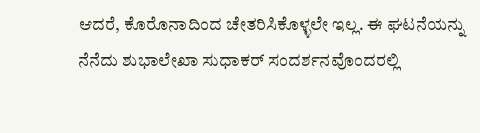ಆದರೆ, ಕೊರೊನಾದಿಂದ ಚೇತರಿಸಿಕೊಳ್ಳಲೇ ಇಲ್ಲ. ಈ ಘಟನೆಯನ್ನು ನೆನೆದು ಶುಭಾಲೇಖಾ ಸುಧಾಕರ್ ಸಂದರ್ಶನವೊಂದರಲ್ಲಿ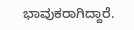ಭಾವುಕರಾಗಿದ್ದಾರೆ.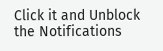Click it and Unblock the Notifications